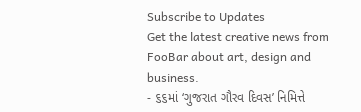Subscribe to Updates
Get the latest creative news from FooBar about art, design and business.
- ૬૬માં ‘ગુજરાત ગૌરવ દિવસ’ નિમિત્તે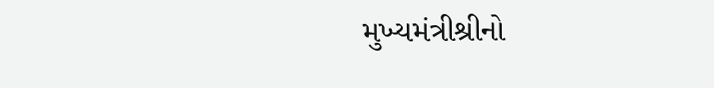મુખ્યમંત્રીશ્રીનો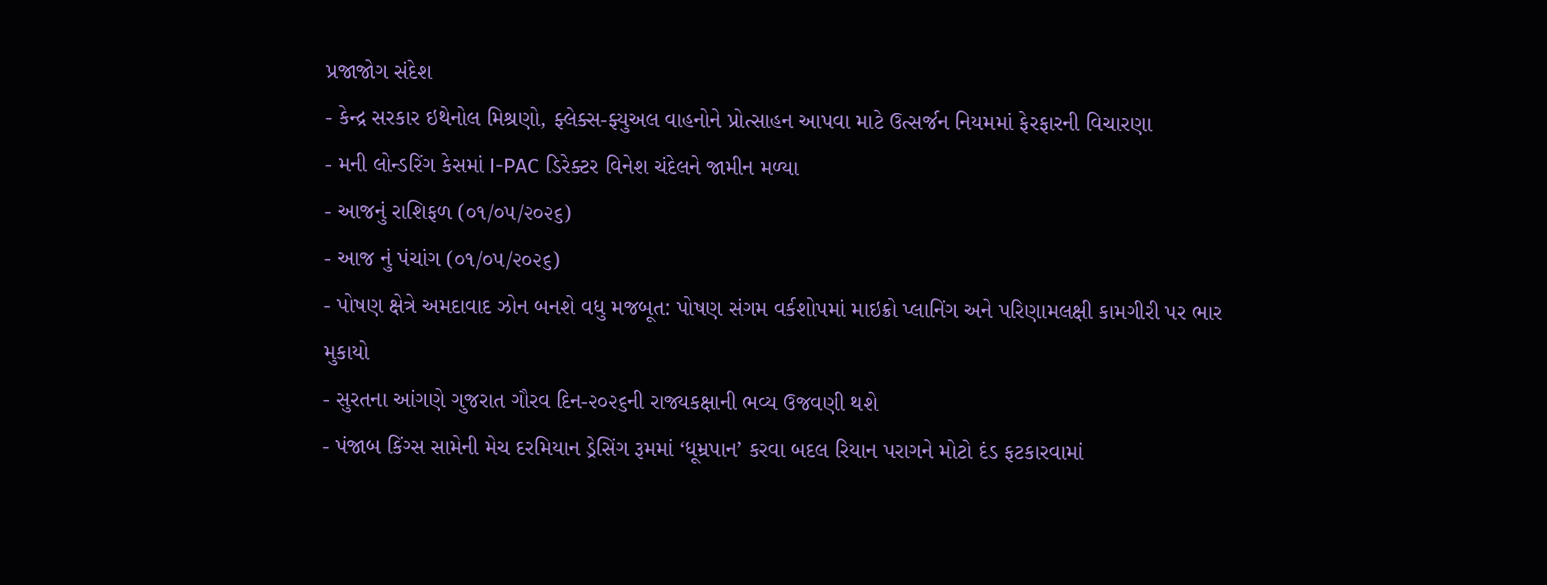પ્રજાજોગ સંદેશ
- કેન્દ્ર સરકાર ઇથેનોલ મિશ્રણો, ફ્લેક્સ-ફ્યુઅલ વાહનોને પ્રોત્સાહન આપવા માટે ઉત્સર્જન નિયમમાં ફેરફારની વિચારણા
- મની લોન્ડરિંગ કેસમાં I-PAC ડિરેક્ટર વિનેશ ચંદેલને જામીન મળ્યા
- આજનું રાશિફળ (૦૧/૦૫/૨૦૨૬)
- આજ નું પંચાંગ (૦૧/૦૫/૨૦૨૬)
- પોષણ ક્ષેત્રે અમદાવાદ ઝોન બનશે વધુ મજબૂત: પોષણ સંગમ વર્કશોપમાં માઇક્રો પ્લાનિંગ અને પરિણામલક્ષી કામગીરી પર ભાર મુકાયો
- સુરતના આંગણે ગુજરાત ગૌરવ દિન-૨૦૨૬ની રાજ્યકક્ષાની ભવ્ય ઉજવણી થશે
- પંજાબ કિંગ્સ સામેની મેચ દરમિયાન ડ્રેસિંગ રૂમમાં ‘ધૂમ્રપાન’ કરવા બદલ રિયાન પરાગને મોટો દંડ ફટકારવામાં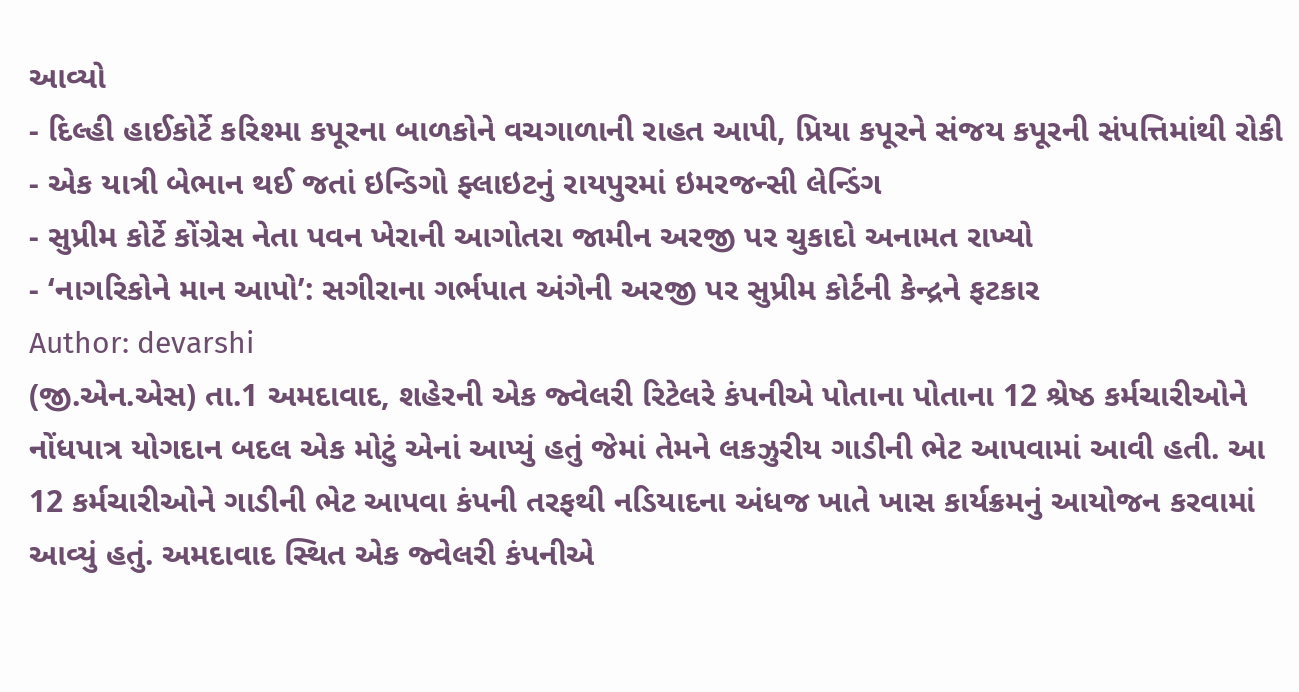આવ્યો
- દિલ્હી હાઈકોર્ટે કરિશ્મા કપૂરના બાળકોને વચગાળાની રાહત આપી, પ્રિયા કપૂરને સંજય કપૂરની સંપત્તિમાંથી રોકી
- એક યાત્રી બેભાન થઈ જતાં ઇન્ડિગો ફ્લાઇટનું રાયપુરમાં ઇમરજન્સી લેન્ડિંગ
- સુપ્રીમ કોર્ટે કોંગ્રેસ નેતા પવન ખેરાની આગોતરા જામીન અરજી પર ચુકાદો અનામત રાખ્યો
- ‘નાગરિકોને માન આપો’: સગીરાના ગર્ભપાત અંગેની અરજી પર સુપ્રીમ કોર્ટની કેન્દ્રને ફટકાર
Author: devarshi
(જી.એન.એસ) તા.1 અમદાવાદ, શહેરની એક જ્વેલરી રિટેલરે કંપનીએ પોતાના પોતાના 12 શ્રેષ્ઠ કર્મચારીઓને નોંધપાત્ર યોગદાન બદલ એક મોટું એનાં આપ્યું હતું જેમાં તેમને લકઝુરીય ગાડીની ભેટ આપવામાં આવી હતી. આ 12 કર્મચારીઓને ગાડીની ભેટ આપવા કંપની તરફથી નડિયાદના અંધજ ખાતે ખાસ કાર્યક્રમનું આયોજન કરવામાં આવ્યું હતું. અમદાવાદ સ્થિત એક જ્વેલરી કંપનીએ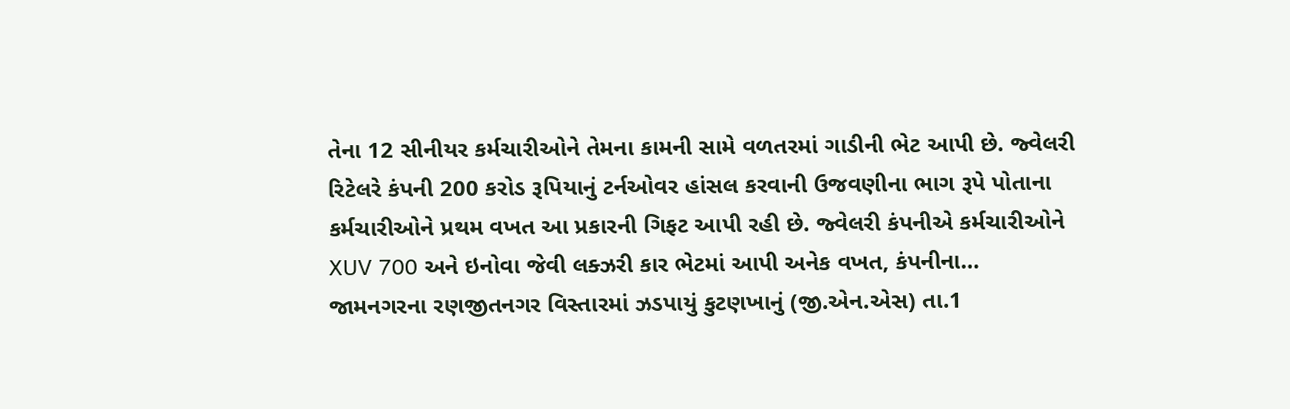તેના 12 સીનીયર કર્મચારીઓને તેમના કામની સામે વળતરમાં ગાડીની ભેટ આપી છે. જ્વેલરી રિટેલરે કંપની 200 કરોડ રૂપિયાનું ટર્નઓવર હાંસલ કરવાની ઉજવણીના ભાગ રૂપે પોતાના કર્મચારીઓને પ્રથમ વખત આ પ્રકારની ગિફટ આપી રહી છે. જ્વેલરી કંપનીએ કર્મચારીઓને XUV 700 અને ઇનોવા જેવી લક્ઝરી કાર ભેટમાં આપી અનેક વખત, કંપનીના…
જામનગરના રણજીતનગર વિસ્તારમાં ઝડપાયું કુટણખાનું (જી.એન.એસ) તા.1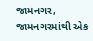જામનગર, જામનગરમાંથી એક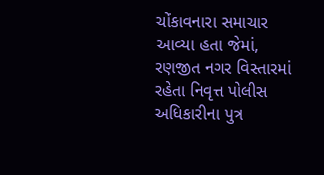ચોંકાવનારા સમાચાર આવ્યા હતા જેમાં, રણજીત નગર વિસ્તારમાં રહેતા નિવૃત્ત પોલીસ અધિકારીના પુત્ર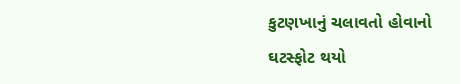કુટણખાનું ચલાવતો હોવાનો ઘટસ્ફોટ થયો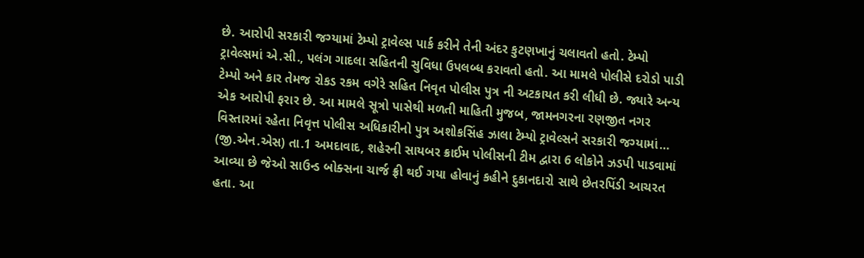છે. આરોપી સરકારી જગ્યામાં ટેમ્પો ટ્રાવેલ્સ પાર્ક કરીને તેની અંદર કુટણખાનું ચલાવતો હતો. ટેમ્પો ટ્રાવેલ્સમાં એ.સી., પલંગ ગાદલા સહિતની સુવિધા ઉપલબ્ધ કરાવતો હતો. આ મામલે પોલીસે દરોડો પાડી ટેમ્પો અને કાર તેમજ રોકડ રકમ વગેરે સહિત નિવૃત પોલીસ પુત્ર ની અટકાયત કરી લીધી છે. જ્યારે અન્ય એક આરોપી ફરાર છે. આ મામલે સૂત્રો પાસેથી મળતી માહિતી મુજબ, જામનગરના રણજીત નગર વિસ્તારમાં રહેતા નિવૃત્ત પોલીસ અધિકારીનો પુત્ર અશોકસિંહ ઝાલા ટેમ્પો ટ્રાવેલ્સને સરકારી જગ્યામાં…
(જી.એન.એસ) તા.1 અમદાવાદ, શહેરની સાયબર ક્રાઈમ પોલીસની ટીમ દ્વારા 6 લોકોને ઝડપી પાડવામાં આવ્યા છે જેઓ સાઉન્ડ બોક્સના ચાર્જ ફ્રી થઈ ગયા હોવાનું કહીને દુકાનદારો સાથે છેતરપિંડી આચરત હતા. આ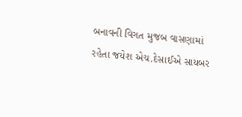બનાવની વિગત મુજબ વાસણામાં રહેતા જયેશ એચ.દેસાઈએ સાયબર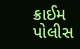ક્રાઈમ પોલીસ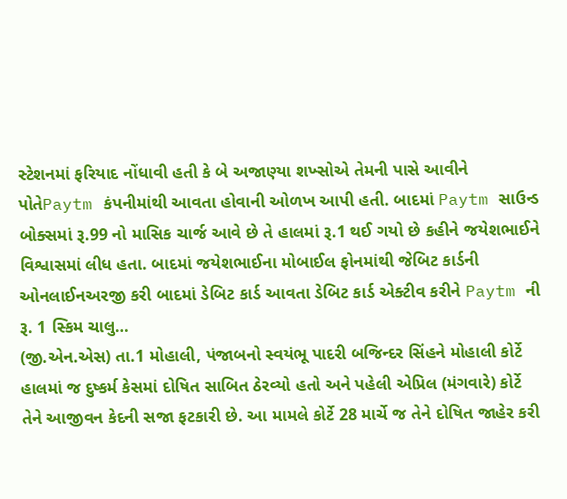સ્ટેશનમાં ફરિયાદ નોંધાવી હતી કે બે અજાણ્યા શખ્સોએ તેમની પાસે આવીને પોતેPaytm કંપનીમાંથી આવતા હોવાની ઓળખ આપી હતી. બાદમાં Paytm સાઉન્ડ બોક્સમાં રૂ.99 નો માસિક ચાર્જ આવે છે તે હાલમાં રૂ.1 થઈ ગયો છે કહીને જયેશભાઈને વિશ્વાસમાં લીધ હતા. બાદમાં જયેશભાઈના મોબાઈલ ફોનમાંથી જેબિટ કાર્ડની ઓનલાઈનઅરજી કરી બાદમાં ડેબિટ કાર્ડ આવતા ડેબિટ કાર્ડ એક્ટીવ કરીને Paytm ની રૂ. 1 સ્કિમ ચાલુ…
(જી.એન.એસ) તા.1 મોહાલી, પંજાબનો સ્વયંભૂ પાદરી બજિન્દર સિંહને મોહાલી કોર્ટે હાલમાં જ દુષ્કર્મ કેસમાં દોષિત સાબિત ઠેરવ્યો હતો અને પહેલી એપ્રિલ (મંગવારે) કોર્ટે તેને આજીવન કેદની સજા ફટકારી છે. આ મામલે કોર્ટે 28 માર્ચે જ તેને દોષિત જાહેર કરી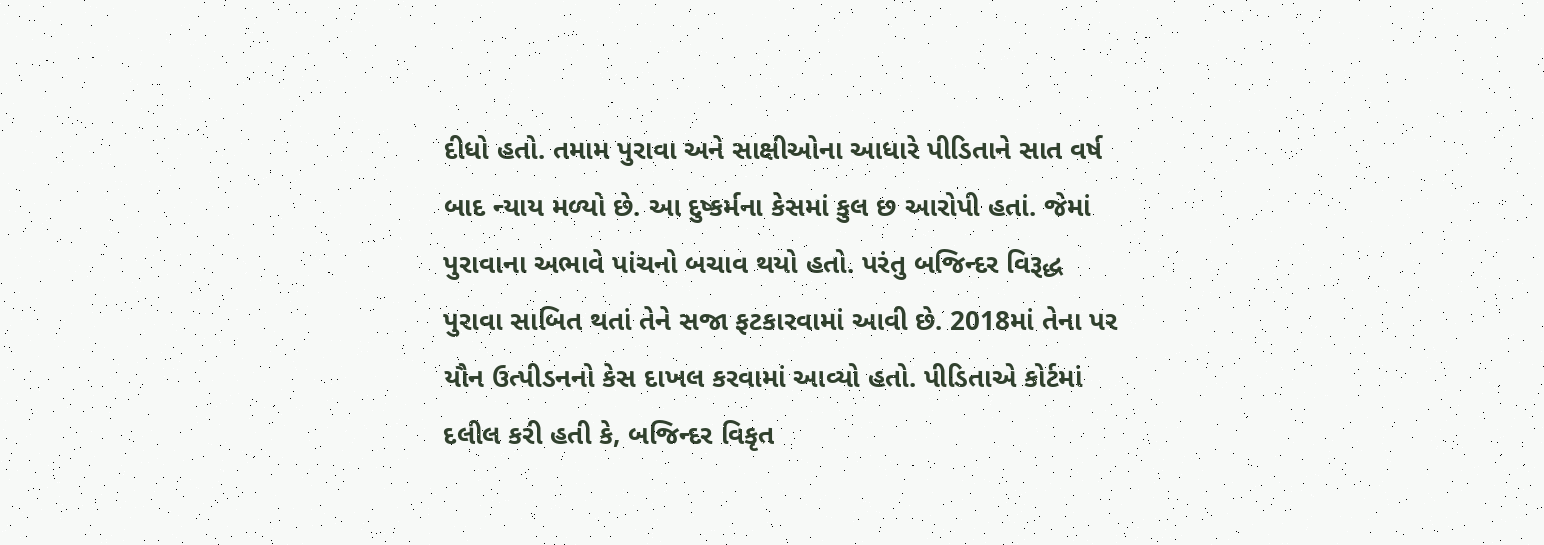દીધો હતો. તમામ પુરાવા અને સાક્ષીઓના આધારે પીડિતાને સાત વર્ષ બાદ ન્યાય મળ્યો છે. આ દુષ્કર્મના કેસમાં કુલ છ આરોપી હતાં. જેમાં પુરાવાના અભાવે પાંચનો બચાવ થયો હતો. પરંતુ બજિન્દર વિરૂદ્ધ પુરાવા સાબિત થતાં તેને સજા ફટકારવામાં આવી છે. 2018માં તેના પર યૌન ઉત્પીડનનો કેસ દાખલ કરવામાં આવ્યો હતો. પીડિતાએ કોર્ટમાં દલીલ કરી હતી કે, બજિન્દર વિકૃત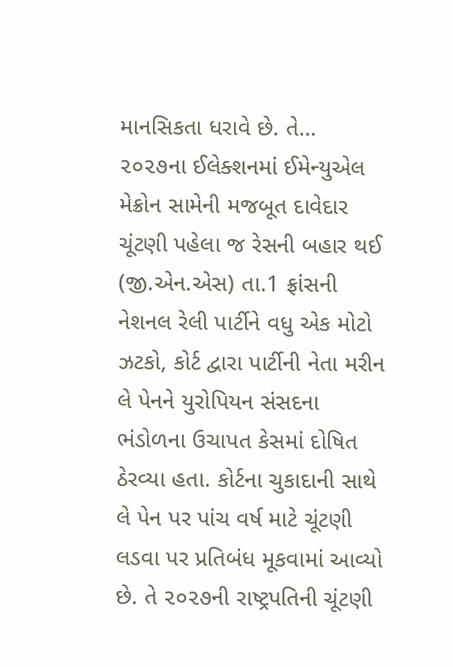માનસિકતા ધરાવે છે. તે…
૨૦૨૭ના ઈલેક્શનમાં ઈમેન્યુએલ મેક્રોન સામેની મજબૂત દાવેદાર ચૂંટણી પહેલા જ રેસની બહાર થઈ (જી.એન.એસ) તા.1 ફ્રાંસની નેશનલ રેલી પાર્ટીને વધુ એક મોટો ઝટકો, કોર્ટ દ્વારા પાર્ટીની નેતા મરીન લે પેનને યુરોપિયન સંસદના ભંડોળના ઉચાપત કેસમાં દોષિત ઠેરવ્યા હતા. કોર્ટના ચુકાદાની સાથે લે પેન પર પાંચ વર્ષ માટે ચૂંટણી લડવા પર પ્રતિબંધ મૂકવામાં આવ્યો છે. તે ૨૦૨૭ની રાષ્ટ્રપતિની ચૂંટણી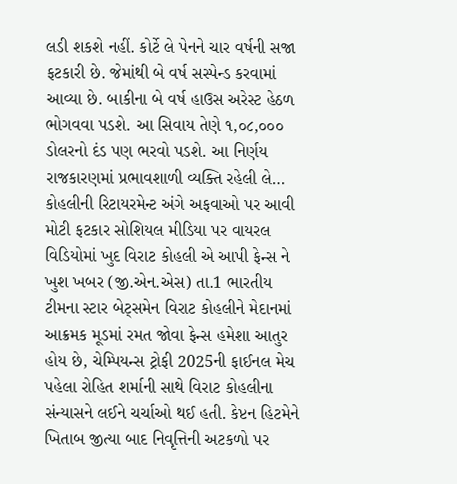લડી શકશે નહીં. કોર્ટે લે પેનને ચાર વર્ષની સજા ફટકારી છે. જેમાંથી બે વર્ષ સસ્પેન્ડ કરવામાં આવ્યા છે. બાકીના બે વર્ષ હાઉસ અરેસ્ટ હેઠળ ભોગવવા પડશે. આ સિવાય તેણે ૧,૦૮,૦૦૦ ડોલરનો દંડ પણ ભરવો પડશે. આ નિર્ણય રાજકારણમાં પ્રભાવશાળી વ્યક્તિ રહેલી લે…
કોહલીની રિટાયરમેન્ટ અંગે અફવાઓ પર આવી મોટી ફટકાર સોશિયલ મીડિયા પર વાયરલ વિડિયોમાં ખુદ વિરાટ કોહલી એ આપી ફેન્સ ને ખુશ ખબર (જી.એન.એસ) તા.1 ભારતીય ટીમના સ્ટાર બેટ્સમેન વિરાટ કોહલીને મેદાનમાં આક્રમક મૂડમાં રમત જોવા ફેન્સ હમેશા આતુર હોય છે, ચેમ્પિયન્સ ટ્રોફી 2025ની ફાઈનલ મેચ પહેલા રોહિત શર્માની સાથે વિરાટ કોહલીના સંન્યાસને લઈને ચર્ચાઓ થઈ હતી. કેપ્ટન હિટમેને ખિતાબ જીત્યા બાદ નિવૃત્તિની અટકળો પર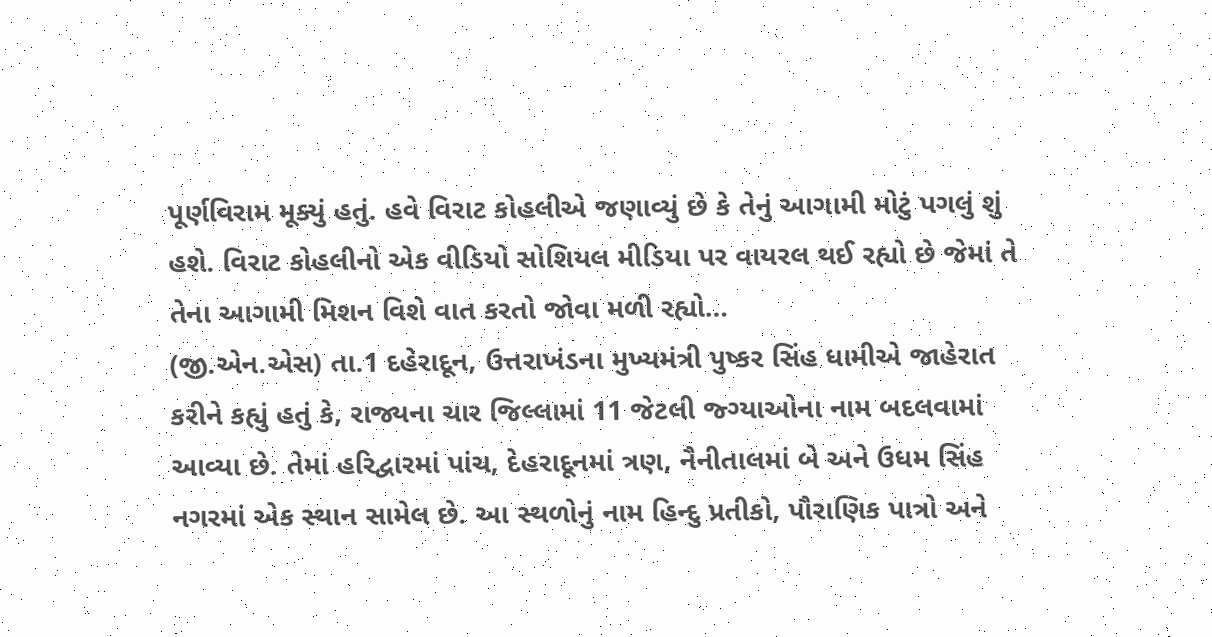પૂર્ણવિરામ મૂક્યું હતું. હવે વિરાટ કોહલીએ જણાવ્યું છે કે તેનું આગામી મોટું પગલું શું હશે. વિરાટ કોહલીનો એક વીડિયો સોશિયલ મીડિયા પર વાયરલ થઈ રહ્યો છે જેમાં તે તેના આગામી મિશન વિશે વાત કરતો જોવા મળી રહ્યો…
(જી.એન.એસ) તા.1 દહેરાદૂન, ઉત્તરાખંડના મુખ્યમંત્રી પુષ્કર સિંહ ધામીએ જાહેરાત કરીને કહ્યું હતું કે, રાજ્યના ચાર જિલ્લામાં 11 જેટલી જ્ગ્યાઓના નામ બદલવામાં આવ્યા છે. તેમાં હરિદ્વારમાં પાંચ, દેહરાદૂનમાં ત્રણ, નૈનીતાલમાં બે અને ઉધમ સિંહ નગરમાં એક સ્થાન સામેલ છે. આ સ્થળોનું નામ હિન્દુ પ્રતીકો, પૌરાણિક પાત્રો અને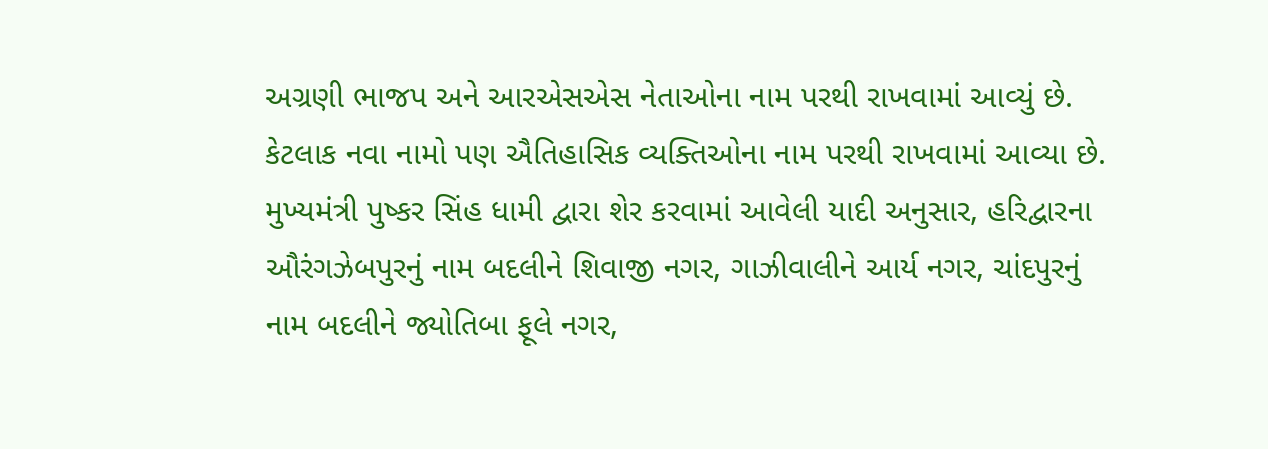અગ્રણી ભાજપ અને આરએસએસ નેતાઓના નામ પરથી રાખવામાં આવ્યું છે. કેટલાક નવા નામો પણ ઐતિહાસિક વ્યક્તિઓના નામ પરથી રાખવામાં આવ્યા છે. મુખ્યમંત્રી પુષ્કર સિંહ ધામી દ્વારા શેર કરવામાં આવેલી યાદી અનુસાર, હરિદ્વારના ઔરંગઝેબપુરનું નામ બદલીને શિવાજી નગર, ગાઝીવાલીને આર્ય નગર, ચાંદપુરનું નામ બદલીને જ્યોતિબા ફૂલે નગર,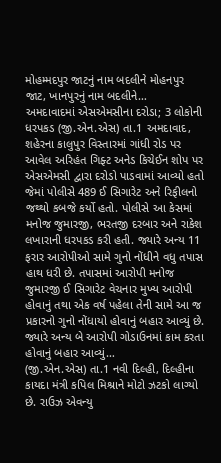મોહમ્મદપુર જાટનું નામ બદલીને મોહનપુર જાટ, ખાનપુરનું નામ બદલીને…
અમદાવાદમાં એસએમસીના દરોડા; 3 લોકોની ધરપકડ (જી.એન.એસ) તા.1 અમદાવાદ, શહેરના કાલુપુર વિસ્તારમાં ગાંધી રોડ પર આવેલ અરિહંત ગિફ્ટ અનેડ કિચેઈન શોપ પર એસએમસી દ્વારા દરોડો પાડવામાં આવ્યો હતો જેમાં પોલીસે 489 ઈ સિગારેટ અને રિફીલનો જથ્થો કબજે કર્યો હતો. પોલીસે આ કેસમાં મનોજ જુમારજી, ભરતજી દરબાર અને રાકેશ લખારાની ધરપકડ કરી હતી. જ્યારે અન્ય 11 ફરાર આરોપીઓ સામે ગુનો નોંધીને વધુ તપાસ હાથ ધરી છે. તપાસમાં આરોપી મનોજ જુમારજી ઈ સિગારેટ વેચનાર મુખ્ય આરોપી હોવાનું તથા એક વર્ષ પહેલા તેની સામે આ જ પ્રકારનો ગુનો નોંધાયો હોવાનું બહાર આવ્યું છે. જ્યારે અન્ય બે આરોપી ગોડાઉનમાં કામ કરતા હોવાનું બહાર આવ્યું…
(જી.એન.એસ) તા.1 નવી દિલ્હી, દિલ્હીના કાયદા મંત્રી કપિલ મિશ્રાને મોટો ઝટકો લાગ્યો છે. રાઉઝ એવન્યુ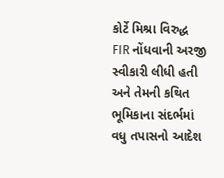કોર્ટે મિશ્રા વિરુદ્ધ FIR નોંધવાની અરજી સ્વીકારી લીધી હતી અને તેમની કથિત ભૂમિકાના સંદર્ભમાં વધુ તપાસનો આદેશ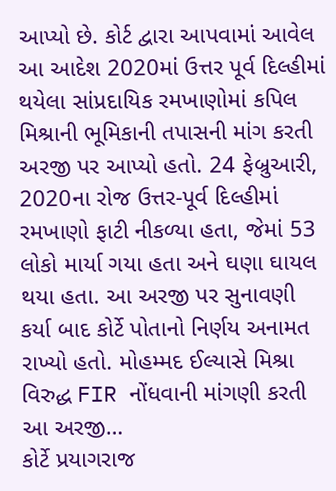આપ્યો છે. કોર્ટ દ્વારા આપવામાં આવેલ આ આદેશ 2020માં ઉત્તર પૂર્વ દિલ્હીમાં થયેલા સાંપ્રદાયિક રમખાણોમાં કપિલ મિશ્રાની ભૂમિકાની તપાસની માંગ કરતી અરજી પર આપ્યો હતો. 24 ફેબ્રુઆરી, 2020ના રોજ ઉત્તર-પૂર્વ દિલ્હીમાં રમખાણો ફાટી નીકળ્યા હતા, જેમાં 53 લોકો માર્યા ગયા હતા અને ઘણા ઘાયલ થયા હતા. આ અરજી પર સુનાવણી કર્યા બાદ કોર્ટે પોતાનો નિર્ણય અનામત રાખ્યો હતો. મોહમ્મદ ઈલ્યાસે મિશ્રા વિરુદ્ધ FIR નોંધવાની માંગણી કરતી આ અરજી…
કોર્ટે પ્રયાગરાજ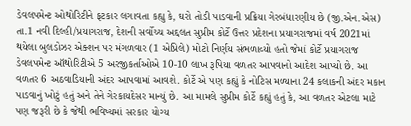ડેવલપમેન્ટ ઓથોરિટીને ફટકાર લગાવતા કહ્યુ કે, ઘરો તોડી પાડવાની પ્રક્રિયા ગેરબંધારણીય છે (જી.એન.એસ) તા.1 નવી દિલ્હી/પ્રયાગરાજ, દેશની સર્વોચ્ચ અદ્દલત સુપ્રીમ કોર્ટે ઉત્તર પ્રદેશના પ્રયાગરાજમાં વર્ષ 2021માં થયેલા બુલડોઝર એક્શન પર મંગળવાર (1 એપ્રિલે) મોટો નિર્ણય સંભળાવ્યો હતો જેમાં કોર્ટે પ્રયાગરાજ ડેવલપમેન્ટ ઑથોરિટીએ 5 અરજીકર્તાઓએ 10-10 લાખ રૂપિયા વળતર આપવાનો આદેશ આપ્યો છે. આ વળતર 6 અઠવાડિયાની અંદર આપવામાં આવશે. કોર્ટે એ પણ કહ્યું કે નોટિસ મળ્યાના 24 કલાકની અંદર મકાન પાડવાનું ખોટું હતું અને તેને ગેરકાયદેસર માન્યું છે. આ મામલે સુપ્રીમ કોર્ટે કહ્યું હતું કે, આ વળતર એટલા માટે પણ જરૂરી છે કે જેથી ભવિષ્યમાં સરકાર યોગ્ય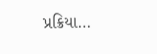પ્રક્રિયા…